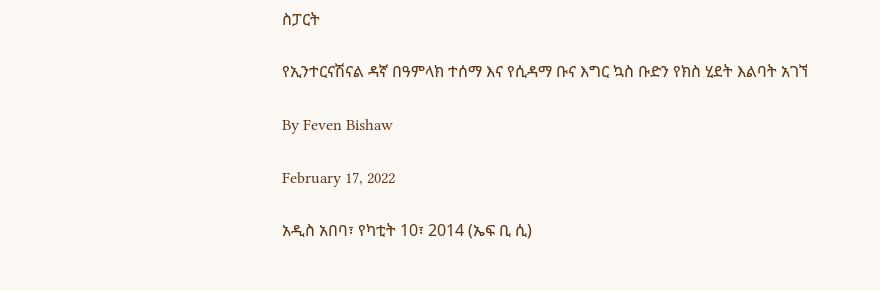ስፓርት

የኢንተርናሽናል ዳኛ በዓምላክ ተሰማ እና የሲዳማ ቡና እግር ኳስ ቡድን የክስ ሂደት እልባት አገኘ

By Feven Bishaw

February 17, 2022

አዲስ አበባ፣ የካቲት 10፣ 2014 (ኤፍ ቢ ሲ)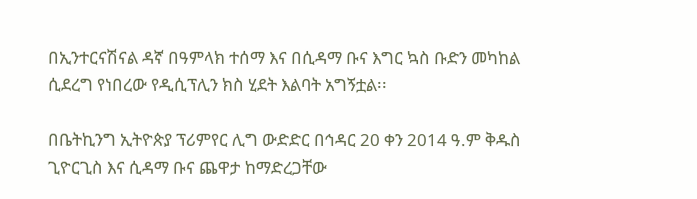በኢንተርናሽናል ዳኛ በዓምላክ ተሰማ እና በሲዳማ ቡና እግር ኳስ ቡድን መካከል ሲደረግ የነበረው የዲሲፕሊን ክስ ሂደት እልባት አግኝቷል፡፡

በቤትኪንግ ኢትዮጵያ ፕሪምየር ሊግ ውድድር በኅዳር 20 ቀን 2014 ዓ.ም ቅዱስ ጊዮርጊስ እና ሲዳማ ቡና ጨዋታ ከማድረጋቸው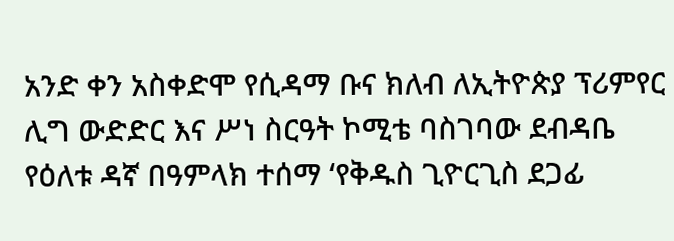አንድ ቀን አስቀድሞ የሲዳማ ቡና ክለብ ለኢትዮጵያ ፕሪምየር ሊግ ውድድር እና ሥነ ስርዓት ኮሚቴ ባስገባው ደብዳቤ የዕለቱ ዳኛ በዓምላክ ተሰማ ‘የቅዱስ ጊዮርጊስ ደጋፊ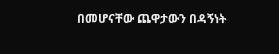በመሆናቸው ጨዋታውን በዳኝነት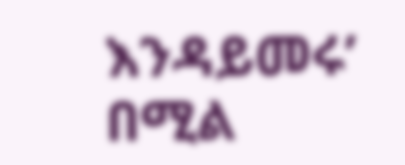እንዳይመሩ’ በሚል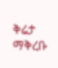ቅሬታ ማቅረቡ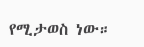የሚታወስ ነው።